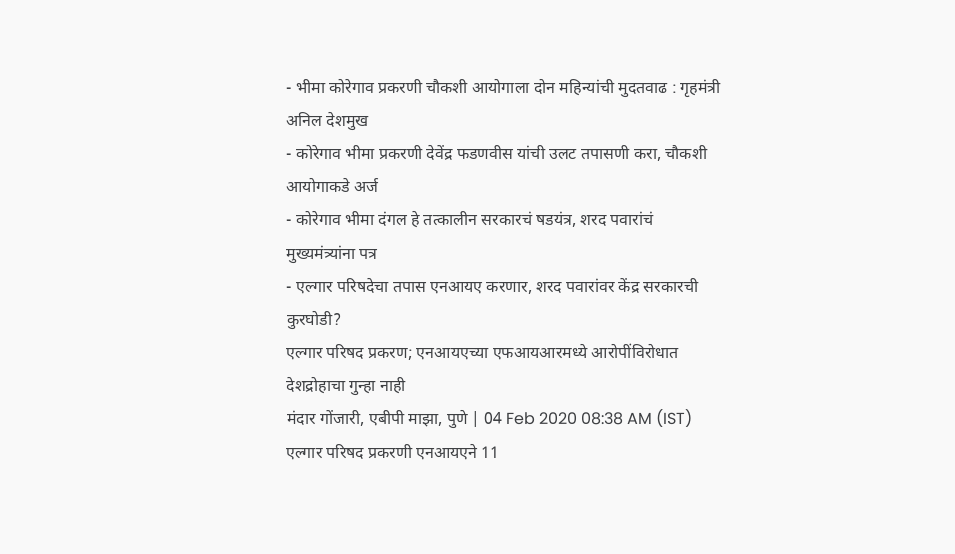- भीमा कोरेगाव प्रकरणी चौकशी आयोगाला दोन महिन्यांची मुदतवाढ : गृहमंत्री अनिल देशमुख
- कोरेगाव भीमा प्रकरणी देवेंद्र फडणवीस यांची उलट तपासणी करा, चौकशी आयोगाकडे अर्ज
- कोरेगाव भीमा दंगल हे तत्कालीन सरकारचं षडयंत्र, शरद पवारांचं मुख्यमंत्र्यांना पत्र
- एल्गार परिषदेचा तपास एनआयए करणार, शरद पवारांवर केंद्र सरकारची कुरघोडी?
एल्गार परिषद प्रकरण; एनआयएच्या एफआयआरमध्ये आरोपींविरोधात देशद्रोहाचा गुन्हा नाही
मंदार गोंजारी, एबीपी माझा, पुणे | 04 Feb 2020 08:38 AM (IST)
एल्गार परिषद प्रकरणी एनआयएने 11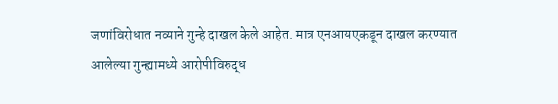जणांविरोधात नव्याने गुन्हे दाखल केले आहेत. मात्र एनआयएकडून दाखल करण्यात आलेल्या गुन्ह्यामध्ये आरोपीविरुद्ध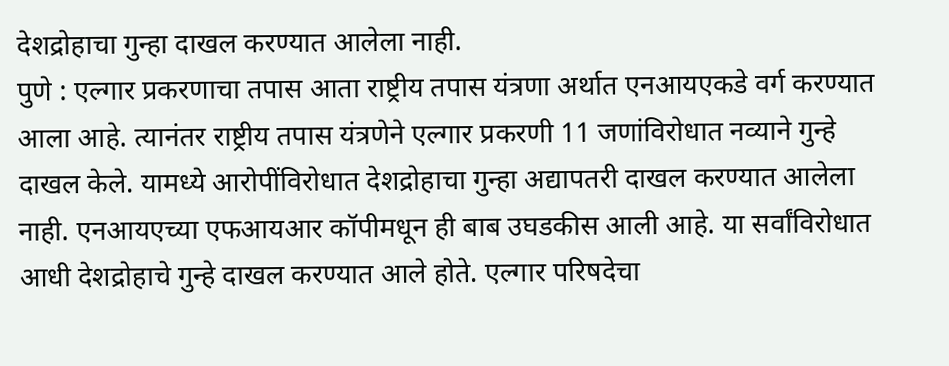देशद्रोहाचा गुन्हा दाखल करण्यात आलेला नाही.
पुणे : एल्गार प्रकरणाचा तपास आता राष्ट्रीय तपास यंत्रणा अर्थात एनआयएकडे वर्ग करण्यात आला आहे. त्यानंतर राष्ट्रीय तपास यंत्रणेने एल्गार प्रकरणी 11 जणांविरोधात नव्याने गुन्हे दाखल केले. यामध्ये आरोपींविरोधात देशद्रोहाचा गुन्हा अद्यापतरी दाखल करण्यात आलेला नाही. एनआयएच्या एफआयआर कॉपीमधून ही बाब उघडकीस आली आहे. या सर्वांविरोधात आधी देशद्रोहाचे गुन्हे दाखल करण्यात आले होते. एल्गार परिषदेचा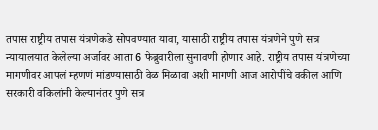तपास राष्ट्रीय तपास यंत्रणेकडे सोपवण्यात यावा, यासाठी राष्ट्रीय तपास यंत्रणेने पुणे सत्र न्यायालयात केलेल्या अर्जावर आता 6 फेब्रुवारीला सुनावणी होणार आहे. राष्ट्रीय तपास यंत्रणेच्या मागणीवर आपलं म्हणणं मांडण्यासाठी वेळ मिळावा अशी मागणी आज आरोपींचे वकील आणि सरकारी वकिलांनी केल्यानंतर पुणे सत्र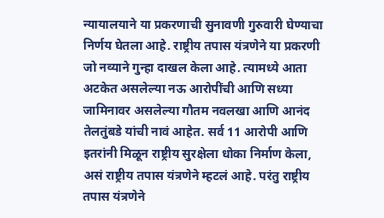न्यायालयाने या प्रकरणाची सुनावणी गुरुवारी घेण्याचा निर्णय घेतला आहे. राष्ट्रीय तपास यंत्रणेने या प्रकरणी जो नव्याने गुन्हा दाखल केला आहे. त्यामध्ये आता अटकेत असलेल्या नऊ आरोपींची आणि सध्या जामिनावर असलेल्या गौतम नवलखा आणि आनंद तेलतुंबडे यांची नावं आहेत. सर्व 11 आरोपी आणि इतरांनी मिळून राष्ट्रीय सुरक्षेला धोका निर्माण केला, असं राष्ट्रीय तपास यंत्रणेने म्हटलं आहे. परंतु राष्ट्रीय तपास यंत्रणेने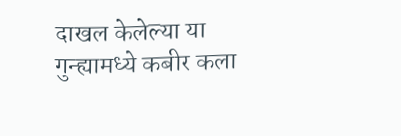दाखल केलेल्या या गुन्ह्यामध्ये कबीर कला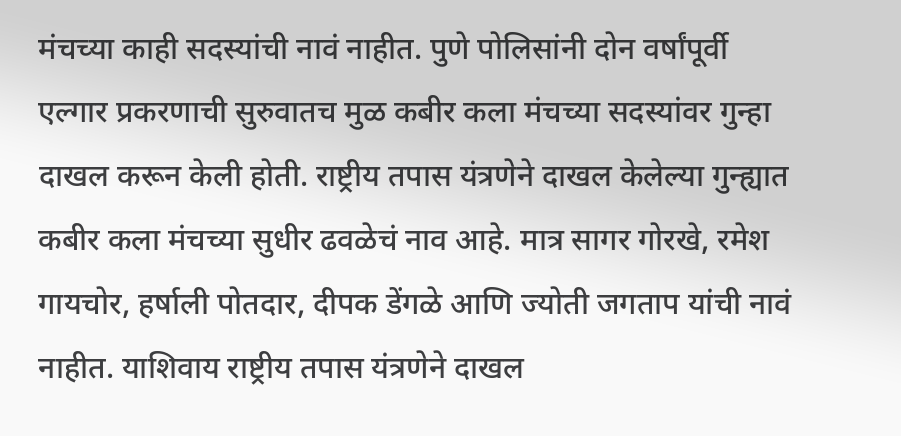मंचच्या काही सदस्यांची नावं नाहीत. पुणे पोलिसांनी दोन वर्षांपूर्वी एल्गार प्रकरणाची सुरुवातच मुळ कबीर कला मंचच्या सदस्यांवर गुन्हा दाखल करून केली होती. राष्ट्रीय तपास यंत्रणेने दाखल केलेल्या गुन्ह्यात कबीर कला मंचच्या सुधीर ढवळेचं नाव आहे. मात्र सागर गोरखे, रमेश गायचोर, हर्षाली पोतदार, दीपक डेंगळे आणि ज्योती जगताप यांची नावं नाहीत. याशिवाय राष्ट्रीय तपास यंत्रणेने दाखल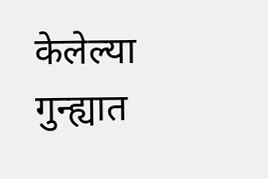केलेल्या गुन्ह्यात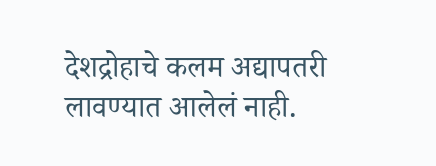देशद्रोहाचे कलम अद्यापतरी लावण्यात आलेलं नाही.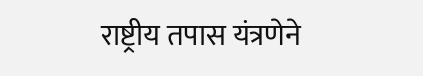राष्ट्रीय तपास यंत्रणेने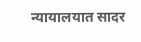न्यायालयात सादर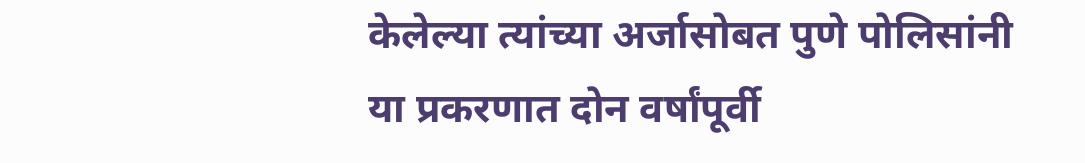केलेल्या त्यांच्या अर्जासोबत पुणे पोलिसांनी या प्रकरणात दोन वर्षांपूर्वी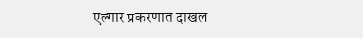एल्गार प्रकरणात दाखल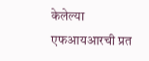केलेल्या एफआयआरची प्रत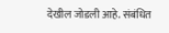देखील जोडली आहे. संबंधित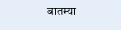बातम्या